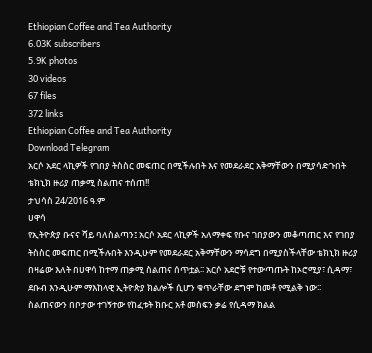Ethiopian Coffee and Tea Authority
6.03K subscribers
5.9K photos
30 videos
67 files
372 links
Ethiopian Coffee and Tea Authority
Download Telegram
አርሶ አደር ላኪዎች የገበያ ትስስር መፍጠር በሚችሉበት እና የመደራደር አቅማቸውን በሚያሳድጉበት ቴክኒክ ዙሪያ ጠቃሚ ስልጠና ተሰጠ!!
ታህሳስ 24∕2016 ዓ.ም
ሀዋሳ
የኢትዮጵያ ቡናና ሻይ ባለስልጣን፤ አርሶ አደር ላኪዎች አለማቀፍ የቡና ገበያውን መቆጣጠር እና የገበያ ትስስር መፍጠር በሚችሉበት እንዲሁም የመደራደር አቅማቸውን ማሳደግ በሚያስችላቸው ቴክኒክ ዙሪያ በዛሬው እለት በሀዋሳ ከተማ ጠቃሚ ስልጠና ሰጥቷል∶∶ አርሶ አደሮቹ የተውጣጡት ከኦሮሚያ፣ ሲዳማ፣ ደቡብ እንዲሁም ማእከላዊ ኢትዮጵያ ክልሎች ሲሆን ቁጥራቸው ደግሞ ከመቶ የሚልቅ ነው∶∶
ስልጠናውን በቦታው ተገኝተው የከፈቱት ክቡር አቶ መስፍን ቃሬ የሲዳማ ክልል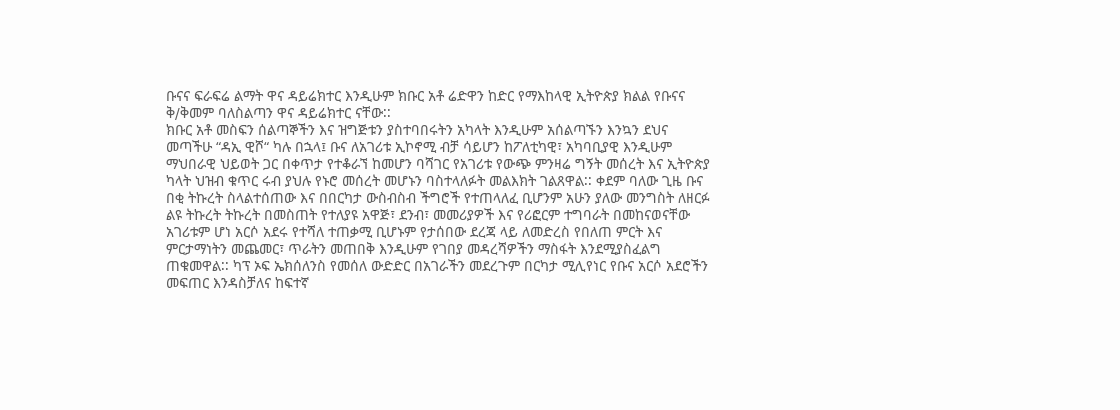ቡናና ፍራፍሬ ልማት ዋና ዳይሬክተር እንዲሁም ክቡር አቶ ሬድዋን ከድር የማእከላዊ ኢትዮጵያ ክልል የቡናና ቅ∕ቅመም ባለስልጣን ዋና ዳይሬክተር ናቸው∶∶
ክቡር አቶ መስፍን ሰልጣኞችን እና ዝግጅቱን ያስተባበሩትን አካላት እንዲሁም አሰልጣኙን እንኳን ደህና መጣችሁ “ዳኢ ዊሾ“ ካሉ በኋላ፤ ቡና ለአገሪቱ ኢኮኖሚ ብቻ ሳይሆን ከፖለቲካዊ፣ አካባቢያዊ እንዲሁም ማህበራዊ ህይወት ጋር በቀጥታ የተቆራኘ ከመሆን ባሻገር የአገሪቱ የውጭ ምንዛሬ ግኝት መሰረት እና ኢትዮጵያ ካላት ህዝብ ቁጥር ሩብ ያህሉ የኑሮ መሰረት መሆኑን ባስተላለፉት መልእክት ገልጸዋል∶∶ ቀደም ባለው ጊዜ ቡና በቂ ትኩረት ስላልተሰጠው እና በበርካታ ውስብስብ ችግሮች የተጠላለፈ ቢሆንም አሁን ያለው መንግስት ለዘርፉ ልዩ ትኩረት ትኩረት በመስጠት የተለያዩ አዋጅ፣ ደንብ፣ መመሪያዎች እና የሪፎርም ተግባራት በመከናወናቸው አገሪቱም ሆነ አርሶ አደሩ የተሻለ ተጠቃሚ ቢሆኑም የታሰበው ደረጃ ላይ ለመድረስ የበለጠ ምርት እና ምርታማነትን መጨመር፣ ጥራትን መጠበቅ እንዲሁም የገበያ መዳረሻዎችን ማስፋት እንደሚያስፈልግ ጠቁመዋል∶∶ ካፕ ኦፍ ኤክሰለንስ የመሰለ ውድድር በአገራችን መደረጉም በርካታ ሚሊየነር የቡና አርሶ አደሮችን መፍጠር እንዳስቻለና ከፍተኛ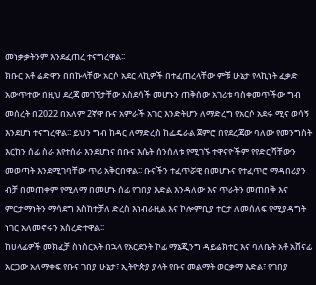መነቃቃትንም እንደፈጠረ ተናግረዋል∶∶
ክቡር አቶ ሬድዋን በበኩላቸው አርሶ አደር ላኪዎች በተፈጠረላቸው ምቹ ሁኔታ የላኪነት ፈቃድ አውጥተው በዚህ ደረጃ መገኘታቸው አስደሳች መሆኑን ጠቅሰው አገሪቱ ባስቀመጥችው ግብ መሰረት በ2022 በአለም 2ኛዋ ቡና አምራች አገር እንድትሆን ለማድረግ የአርሶ አደሩ ሚና ወሳኝ እንደሆነ ተናግረዋል∶∶ ይህን ግብ ከዳር ለማድረስ ከፌዴራል ጀምሮ በየደረጃው ባለው የመንግስት እርከን ሰፊ ስራ እየተሰራ እንደሆነና በቡና እሴት ሰንሰለቱ የሚገኙ ተዋናዮችም የየድርሻቸውን መወጣት እንደሚገባቸው ጥሪ አቅርበዋል∶∶ ቡናችን ተፈጥሯዊ በመሆኑና የተፈጥሮ ማዳበሪያን ብቻ በመጠቀም የሚለማ በመሆኑ ሰፊ የገበያ እድል እንዳለው እና ጥራትን መጠበቅ እና ምርታማነትን ማሳደግ እስከተቻለ ድረስ እነብራዚል እና ኮሎምቢያ ተርታ ለመሰለፍ የሚያዳግት ነገር አለመኖሩን አስረድተዋል∶∶
ከሀላፊዎች መክፈቻ ስነስርአት በኋላ የአርደንት ኮፊ ማኔጂንግ ዳይሬክተር እና ባለቤት አቶ አሸናፊ አርጋው አለማቀፍ የቡና ገበያ ሁኔታ፣ ኢትዮጵያ ያላት የቡና መልማት ወርቃማ እድል፣ የገበያ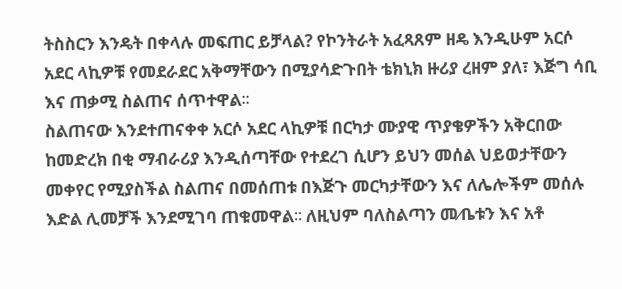ትስስርን እንዴት በቀላሉ መፍጠር ይቻላል? የኮንትራት አፈጻጸም ዘዴ እንዲሁም አርሶ አደር ላኪዎቹ የመደራደር አቅማቸውን በሚያሳድጉበት ቴክኒክ ዙሪያ ረዘም ያለ፣ እጅግ ሳቢ እና ጠቃሚ ስልጠና ሰጥተዋል∶∶
ስልጠናው እንደተጠናቀቀ አርሶ አደር ላኪዎቹ በርካታ ሙያዊ ጥያቄዎችን አቅርበው ከመድረክ በቂ ማብራሪያ እንዲሰጣቸው የተደረገ ሲሆን ይህን መሰል ህይወታቸውን መቀየር የሚያስችል ስልጠና በመሰጠቱ በእጅጉ መርካታቸውን እና ለሌሎችም መሰሉ እድል ሊመቻች እንደሚገባ ጠቁመዋል∶∶ ለዚህም ባለስልጣን መ∕ቤቱን እና አቶ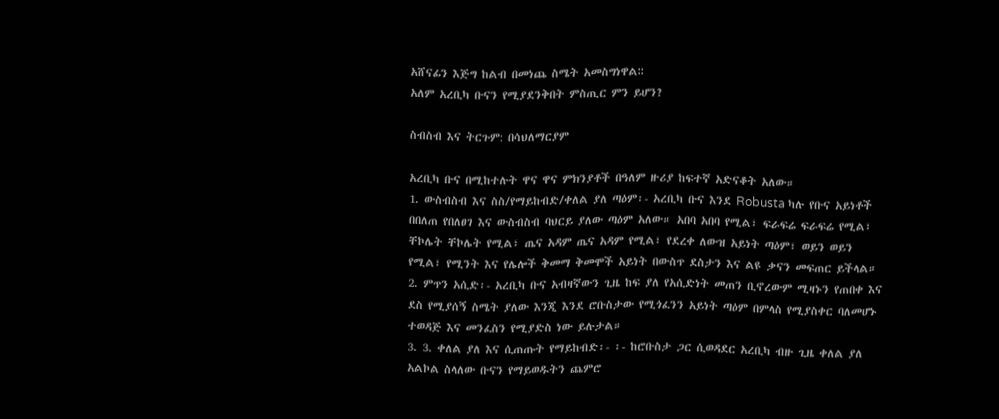አሸናፊን እጅግ ከልብ በመነጨ ስሜት አመስግነዋል∶∶
አለም አረቢካ ቡናን የሚያደንቅበት ምስጢር ምን ይሆን?

ስብስብ እና ትርጉም: በሳህለማርያም

አረቢካ ቡና በሚከተሉት ዋና ዋና ምክንያቶች በዓለም ዙሪያ ከፍተኛ አድናቆት አለው።
1. ውስብስብ እና ስስ/የማይከብድ/ቀለል ያለ ጣዕም፡- አረቢካ ቡና እንደ Robusta ካሉ የቡና አይነቶች በበለጠ የበለፀገ እና ውስብስብ ባህርይ ያለው ጣዕም አለው። አበባ አበባ የሚል፣ ፍራፍሬ ፍራፍሬ የሚል፣ ቸኮሌት ቸኮሌት የሚል፣ ጤና አዳም ጤና አዳም የሚል፣ የደረቀ ለውዝ አይነት ጣዕም፣ ወይን ወይን የሚል፣ የሚንት እና የሌሎች ቅመማ ቅመሞች አይነት በውስጥ ደስታን እና ልዩ ቃናን መፍጠር ይችላል።
2. ምጥን አሲድ፡- አረቢካ ቡና አብዛኛውን ጊዜ ከፍ ያለ የአሲድነት መጠን ቢኖረውም ሚዛኑን የጠበቀ እና ደስ የሚያሰኝ ስሜት ያለው እንጂ እንደ ሮቡስታው የሚጎፈንን አይነት ጣዕም በምላስ የሚያስቀር ባለመሆኑ ተወዳጅ እና መንፈስን የሚያድስ ነው ይሉታል።
3. 3. ቀለል ያለ እና ሲጠጡት የማይከብድ፡- ፡- ከሮቡስታ ጋር ሲወዳደር አረቢካ ብዙ ጊዜ ቀለል ያለ አልኮል ስላለው ቡናን የማይወዱትን ጨምሮ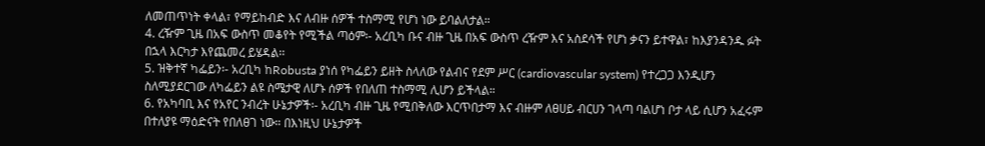ለመጠጥነት ቀላል፣ የማይከብድ እና ለብዙ ሰዎች ተስማሚ የሆነ ነው ይባልለታል።
4. ረዥም ጊዜ በአፍ ውስጥ መቆየት የሚችል ጣዕም፡- አረቢካ ቡና ብዙ ጊዜ በአፍ ውስጥ ረዥም እና አስደሳች የሆነ ቃናን ይተዋል፣ ከእያንዳንዱ ፉት በኋላ እርካታ እየጨመረ ይሄዳል፡፡
5. ዝቅተኛ ካፌይን፡- አረቢካ ከRobusta ያነሰ የካፌይን ይዘት ስላለው የልብና የደም ሥር (cardiovascular system) የተረጋጋ እንዲሆን ስለሚያደርገው ለካፌይን ልዩ ስሜታዊ ለሆኑ ሰዎች የበለጠ ተስማሚ ሊሆን ይችላል።
6. የአካባቢ እና የአየር ንብረት ሁኔታዎች፡- አረቢካ ብዙ ጊዜ የሚበቅለው እርጥበታማ እና ብዙም ለፀሀይ ብርሀን ገላጣ ባልሆነ ቦታ ላይ ሲሆን አፈሩም በተለያዩ ማዕድናት የበለፀገ ነው። በእነዚህ ሁኔታዎች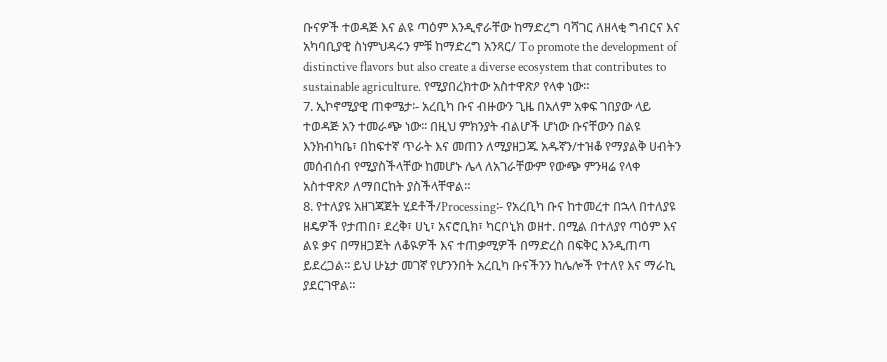ቡናዎች ተወዳጅ እና ልዩ ጣዕም እንዲኖራቸው ከማድረግ ባሻገር ለዘላቂ ግብርና እና አካባቢያዊ ስነምህዳሩን ምቹ ከማድረግ አንጻር/ To promote the development of distinctive flavors but also create a diverse ecosystem that contributes to sustainable agriculture. የሚያበረክተው አስተዋጽዖ የላቀ ነው።
7. ኢኮኖሚያዊ ጠቀሜታ፡- አረቢካ ቡና ብዙውን ጊዜ በአለም አቀፍ ገበያው ላይ ተወዳጅ አን ተመራጭ ነው፡፡ በዚህ ምክንያት ብልሆች ሆነው ቡናቸውን በልዩ እንክብካቤ፣ በከፍተኛ ጥራት እና መጠን ለሚያዘጋጁ አዱኛን/ተዝቆ የማያልቅ ሀብትን መሰብሰብ የሚያስችላቸው ከመሆኑ ሌላ ለአገራቸውም የውጭ ምንዛሬ የላቀ አስተዋጽዖ ለማበርከት ያስችላቸዋል።
8. የተለያዩ አዘገጃጀት ሂደቶች/Processing፡- የአረቢካ ቡና ከተመረተ በኋላ በተለያዩ ዘዴዎች የታጠበ፣ ደረቅ፣ ሀኒ፣ አናሮቢክ፣ ካርቦኒክ ወዘተ. በሚል በተለያየ ጣዕም እና ልዩ ቃና በማዘጋጀት ለቆዪዎች እና ተጠቃሚዎች በማድረስ በፍቅር እንዲጠጣ ይደረጋል፡፡ ይህ ሁኔታ መገኛ የሆንንበት አረቢካ ቡናችንን ከሌሎች የተለየ እና ማራኪ ያደርገዋል።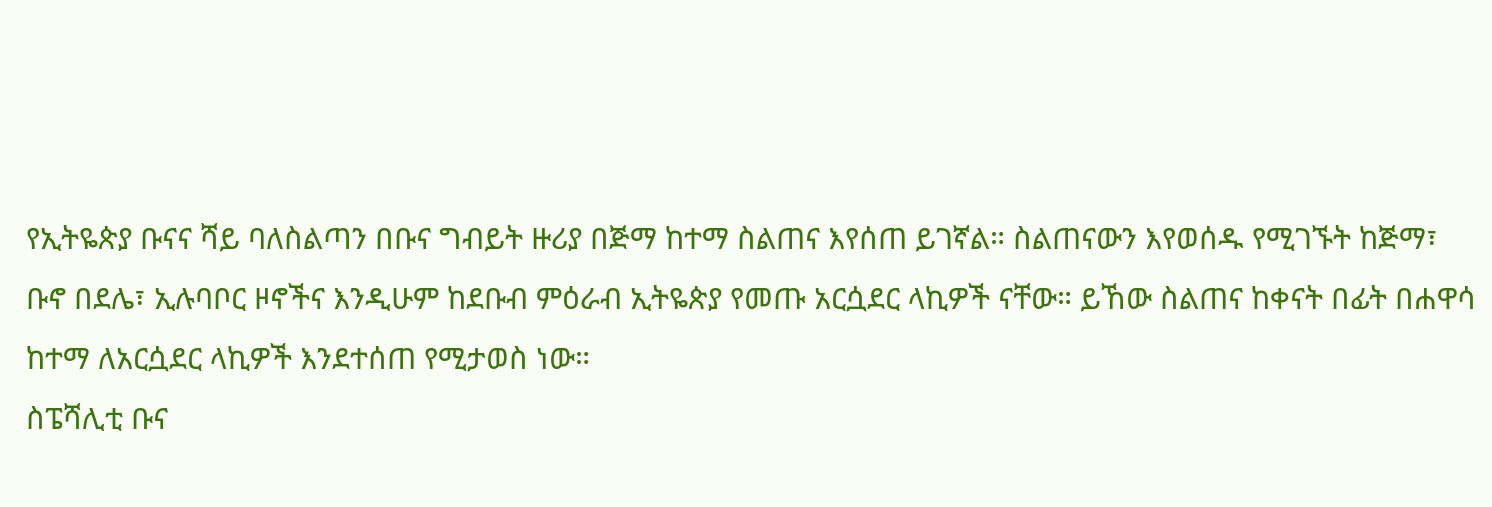የኢትዬጵያ ቡናና ሻይ ባለስልጣን በቡና ግብይት ዙሪያ በጅማ ከተማ ስልጠና እየሰጠ ይገኛል። ስልጠናውን እየወሰዱ የሚገኙት ከጅማ፣ ቡኖ በደሌ፣ ኢሉባቦር ዞኖችና እንዲሁም ከደቡብ ምዕራብ ኢትዬጵያ የመጡ አርሷደር ላኪዎች ናቸው። ይኸው ስልጠና ከቀናት በፊት በሐዋሳ ከተማ ለአርሷደር ላኪዎች እንደተሰጠ የሚታወስ ነው።
ስፔሻሊቲ ቡና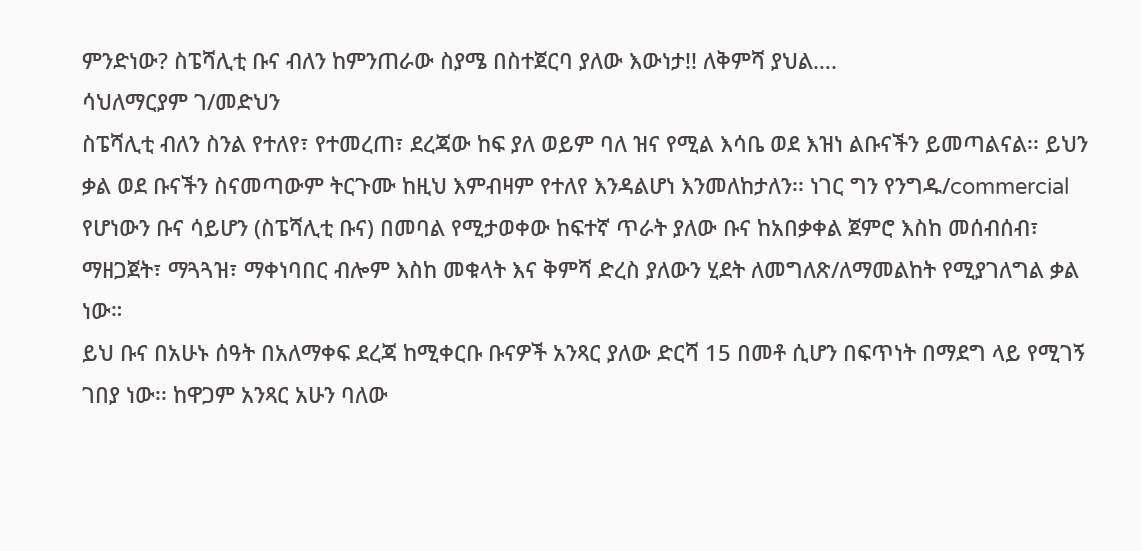ምንድነው? ስፔሻሊቲ ቡና ብለን ከምንጠራው ስያሜ በስተጀርባ ያለው እውነታ!! ለቅምሻ ያህል….
ሳህለማርያም ገ/መድህን
ስፔሻሊቲ ብለን ስንል የተለየ፣ የተመረጠ፣ ደረጃው ከፍ ያለ ወይም ባለ ዝና የሚል እሳቤ ወደ እዝነ ልቡናችን ይመጣልናል፡፡ ይህን ቃል ወደ ቡናችን ስናመጣውም ትርጉሙ ከዚህ እምብዛም የተለየ እንዳልሆነ እንመለከታለን፡፡ ነገር ግን የንግዱ/commercial የሆነውን ቡና ሳይሆን (ስፔሻሊቲ ቡና) በመባል የሚታወቀው ከፍተኛ ጥራት ያለው ቡና ከአበቃቀል ጀምሮ እስከ መሰብሰብ፣ ማዘጋጀት፣ ማጓጓዝ፣ ማቀነባበር ብሎም እስከ መቁላት እና ቅምሻ ድረስ ያለውን ሂደት ለመግለጽ/ለማመልከት የሚያገለግል ቃል ነው።
ይህ ቡና በአሁኑ ሰዓት በአለማቀፍ ደረጃ ከሚቀርቡ ቡናዎች አንጻር ያለው ድርሻ 15 በመቶ ሲሆን በፍጥነት በማደግ ላይ የሚገኝ ገበያ ነው፡፡ ከዋጋም አንጻር አሁን ባለው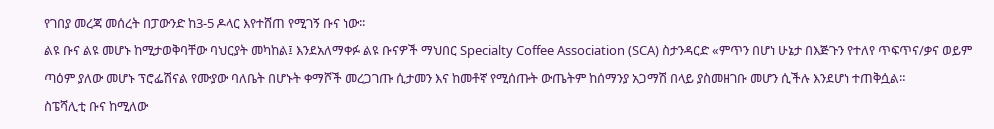የገበያ መረጃ መሰረት በፓውንድ ከ3-5 ዶላር እየተሸጠ የሚገኝ ቡና ነው፡፡
ልዩ ቡና ልዩ መሆኑ ከሚታወቅባቸው ባህርያት መካከል፤ እንደአለማቀፉ ልዩ ቡናዎች ማህበር Specialty Coffee Association (SCA) ስታንዳርድ «ምጥን በሆነ ሁኔታ በእጅጉን የተለየ ጥፍጥና/ቃና ወይም ጣዕም ያለው መሆኑ ፕሮፌሽናል የሙያው ባለቤት በሆኑት ቀማሾች መረጋገጡ ሲታመን እና ከመቶኛ የሚሰጡት ውጤትም ከሰማንያ አጋማሽ በላይ ያስመዘገቡ መሆን ሲችሉ እንደሆነ ተጠቅሷል።
ስፔሻሊቲ ቡና ከሚለው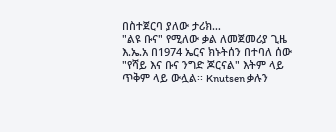በስተጀርባ ያለው ታሪክ…
"ልዩ ቡና" የሚለው ቃል ለመጀመሪያ ጊዜ እ.ኤ.አ በ1974 ኤርና ክኑትሰን በተባለ ሰው "የሻይ እና ቡና ንግድ ጆርናል" እትም ላይ ጥቅም ላይ ውሏል፡፡ Knutsen ቃሉን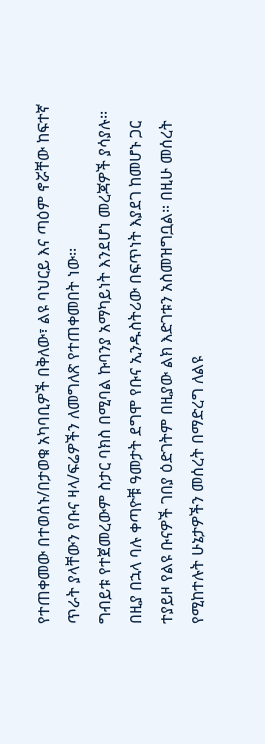የተጠቀመው በተወሰኑ/በታወቁ አካባቢዎች በቅለው፣ ልዩ ባህርይ እና ጣዕም ኖሯቸው ከፍተኛ ጥራት ያላቸውን የቡና ዛላ/ፍሬዎችን ለመግለጽ የተጠቀመበት ነው፡፡
ግብይቱ የተጀመረውም ስታር ባክስ በሚባል ኩባንያ አማካይነት እንደሆነ መረጃዎች ያሳያሉ፡፡
በዚያ በኋላ ባሉ ቀጣዮቹ ዓመታት ደግሞ የቡና ኢንዱስትሪው በፍጥነት እያደገ ከመሆኑ ጋር ተያይዞ የልዩ ቡናዎች ገበያ ዕድገትም በዚያው ልክ እድገቱን አስመዝግቧል። በዚሁ መሰረት የሚከተሉት ሁኔታዎችን መሰረት በማድረግ ለልዩ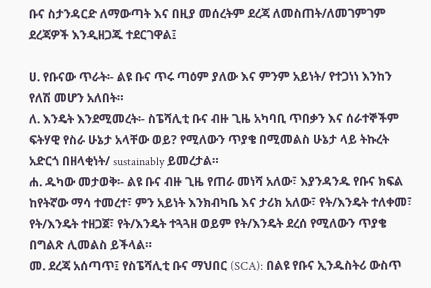ቡና ስታንዳርድ ለማውጣት እና በዚያ መሰረትም ደረጃ ለመስጠት/ለመገምገም ደረጃዎች እንዲዘጋጁ ተደርገዋል፤

ሀ. የቡናው ጥራት፡- ልዩ ቡና ጥሩ ጣዕም ያለው እና ምንም አይነት/ የተጋነነ እንከን የለሽ መሆን አለበት።
ለ. እንዴት እንደሚመረት፡- ስፔሻሊቲ ቡና ብዙ ጊዜ አካባቢ ጥበቃን እና ሰራተኞችም ፍትሃዊ የስራ ሁኔታ አላቸው ወይ? የሚለውን ጥያቄ በሚመልስ ሁኔታ ላይ ትኩረት አድርጎ በዘላቂነት/ sustainably ይመረታል።
ሐ. ዱካው መታወቅ፡- ልዩ ቡና ብዙ ጊዜ የጠራ መነሻ አለው፣ እያንዳንዱ የቡና ክፍል ከየትኛው ማሳ ተመረተ፣ ምን አይነት እንክብካቤ እና ታሪክ አለው፣ የት/እንዴት ተለቀመ፣ የት/እንዴት ተዘጋጀ፣ የት/እንዴት ተጓጓዘ ወይም የት/እንዴት ደረሰ የሚለውን ጥያቄ በግልጽ ሊመልስ ይችላል።
መ. ደረጃ አሰጣጥ፤ የስፔሻሊቲ ቡና ማህበር (SCA): በልዩ የቡና ኢንዱስትሪ ውስጥ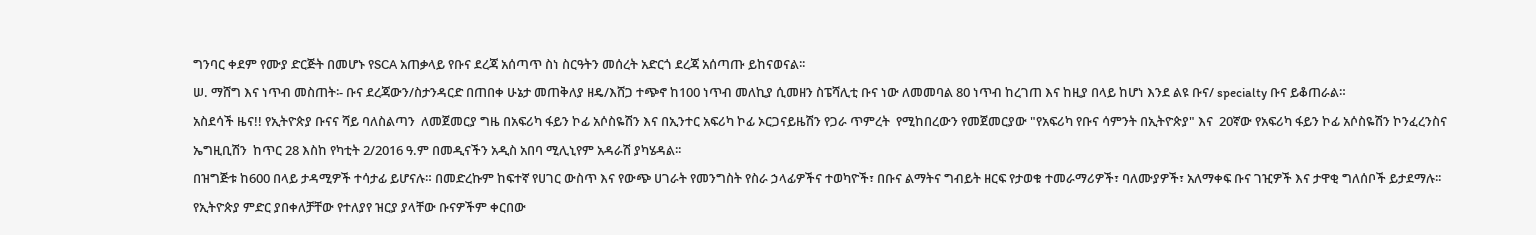ግንባር ቀደም የሙያ ድርጅት በመሆኑ የSCA አጠቃላይ የቡና ደረጃ አሰጣጥ ስነ ስርዓትን መሰረት አድርጎ ደረጃ አሰጣጡ ይከናወናል፡፡
ሠ. ማሸግ እና ነጥብ መስጠት፡- ቡና ደረጃውን/ስታንዳርድ በጠበቀ ሁኔታ መጠቅለያ ዘዴ/እሸጋ ተጭኖ ከ100 ነጥብ መለኪያ ሲመዘን ስፔሻሊቲ ቡና ነው ለመመባል 80 ነጥብ ከረገጠ እና ከዚያ በላይ ከሆነ እንደ ልዩ ቡና/ specialty ቡና ይቆጠራል።
አስደሳች ዜና!! የኢትዮጵያ ቡናና ሻይ ባለስልጣን  ለመጀመርያ ግዜ በአፍሪካ ፋይን ኮፊ አሶስዬሽን እና በኢንተር አፍሪካ ኮፊ ኦርጋናይዜሽን የጋራ ጥምረት  የሚከበረውን የመጀመርያው "የአፍሪካ የቡና ሳምንት በኢትዮጵያ" እና  20ኛው የአፍሪካ ፋይን ኮፊ አሶስዬሽን ኮንፈረንስና ኤግዚቢሽን  ከጥር 28 እስከ የካቲት 2/2016 ዓ.ም በመዲናችን አዲስ አበባ ሚሊኒየም አዳራሽ ያካሄዳል፡፡
በዝግጅቱ ከ600 በላይ ታዳሚዎች ተሳታፊ ይሆናሉ። በመድረኩም ከፍተኛ የሀገር ውስጥ እና የውጭ ሀገራት የመንግስት የስራ ኃላፊዎችና ተወካዮች፣ በቡና ልማትና ግብይት ዘርፍ የታወቁ ተመራማሪዎች፣ ባለሙያዎች፣ አለማቀፍ ቡና ገዢዎች እና ታዋቂ ግለሰቦች ይታደማሉ፡፡
የኢትዮጵያ ምድር ያበቀለቻቸው የተለያየ ዝርያ ያላቸው ቡናዎችም ቀርበው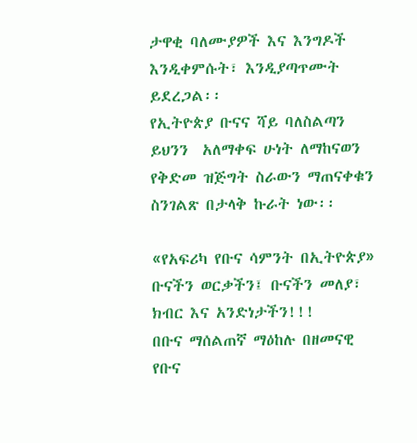ታዋቂ ባለሙያዎች እና እንግዶች እንዲቀምሱት፣ እንዲያጣጥሙት ይደረጋል፡፡
የኢትዮጵያ ቡናና ሻይ ባለስልጣን ይህንን  አለማቀፍ ሁነት ለማከናወን የቅድመ ዝጅግት ስራውን ማጠናቀቁን ስንገልጽ በታላቅ ኩራት ነው፡፡

«የአፍሪካ የቡና ሳምንት በኢትዮጵያ»
ቡናችን ወርቃችን፤ ቡናችን መለያ፣ ክብር እና አንድነታችን!!!
በቡና ማሰልጠኛ ማዕከሉ በዘመናዊ የቡና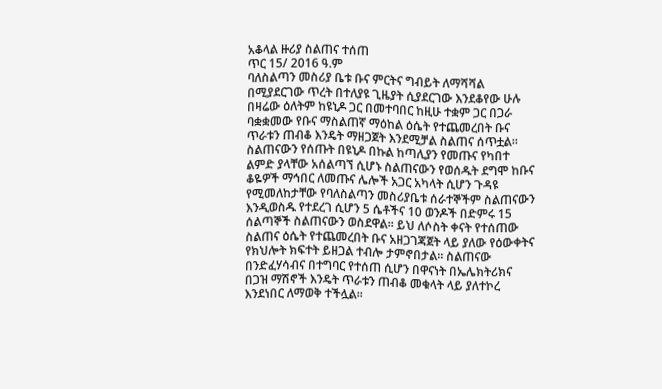አቆላል ዙሪያ ስልጠና ተሰጠ
ጥር 15/ 2016 ዓ.ም
ባለስልጣን መስሪያ ቤቱ ቡና ምርትና ግብይት ለማሻሻል በሚያደርገው ጥረት በተለያዩ ጊዜያት ሲያደርገው እንደቆየው ሁሉ በዛሬው ዕለትም ከዩኒዶ ጋር በመተባበር ከዚሁ ተቋም ጋር በጋራ ባቋቋመው የቡና ማስልጠኛ ማዕከል ዕሴት የተጨመረበት ቡና ጥራቱን ጠብቆ እንዴት ማዘጋጀት እንደሚቻል ስልጠና ሰጥቷል፡፡
ስልጠናውን የሰጡት በዩኒዶ በኩል ከጣሊያን የመጡና የካበተ ልምድ ያላቸው አሰልጣኘ ሲሆኑ ስልጠናውን የወሰዱት ደግሞ ከቡና ቆዬዎች ማኅበር ለመጡና ሌሎች አጋር አካላት ሲሆን ጉዳዩ የሚመለከታቸው የባለስልጣን መስሪያቤቱ ሰራተኞችም ስልጠናውን እንዲወስዱ የተደረገ ሲሆን 5 ሴቶችና 10 ወንዶች በድምሩ 15 ሰልጣኞች ስልጠናውን ወስደዋል፡፡ ይህ ለሶስት ቀናት የተሰጠው ስልጠና ዕሴት የተጨመረበት ቡና አዘጋገጃጀት ላይ ያለው የዕውቀትና የክህሎት ክፍተት ይዘጋል ተብሎ ታምኖበታል፡፡ ስልጠናው በንድፈሃሳብና በተግባር የተሰጠ ሲሆን በዋናነት በኤሌክትሪክና በጋዝ ማሽኖች እንዴት ጥራቱን ጠብቆ መቁላት ላይ ያለተኮረ እንደነበር ለማወቅ ተችሏል፡፡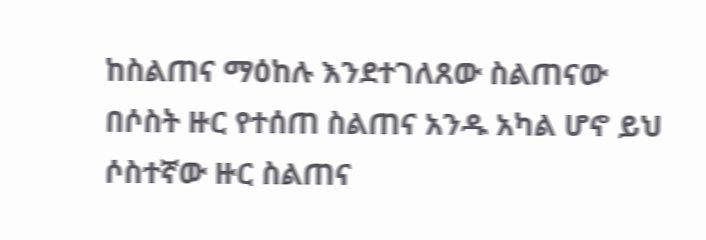ከስልጠና ማዕከሉ እንደተገለጸው ስልጠናው በሶስት ዙር የተሰጠ ስልጠና አንዱ አካል ሆኖ ይህ ሶስተኛው ዙር ስልጠና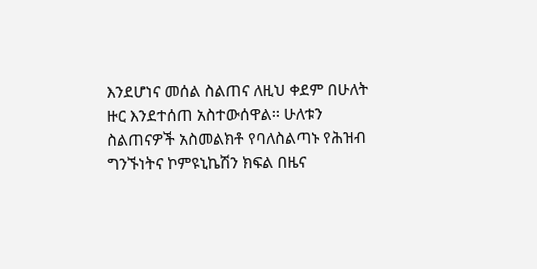እንደሆነና መሰል ስልጠና ለዚህ ቀደም በሁለት ዙር እንደተሰጠ አስተውሰዋል፡፡ ሁለቱን ስልጠናዎች አስመልክቶ የባለስልጣኑ የሕዝብ ግንኙነትና ኮምዩኒኬሽን ክፍል በዜና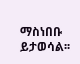ማስነበቡ ይታወሳል፡፡